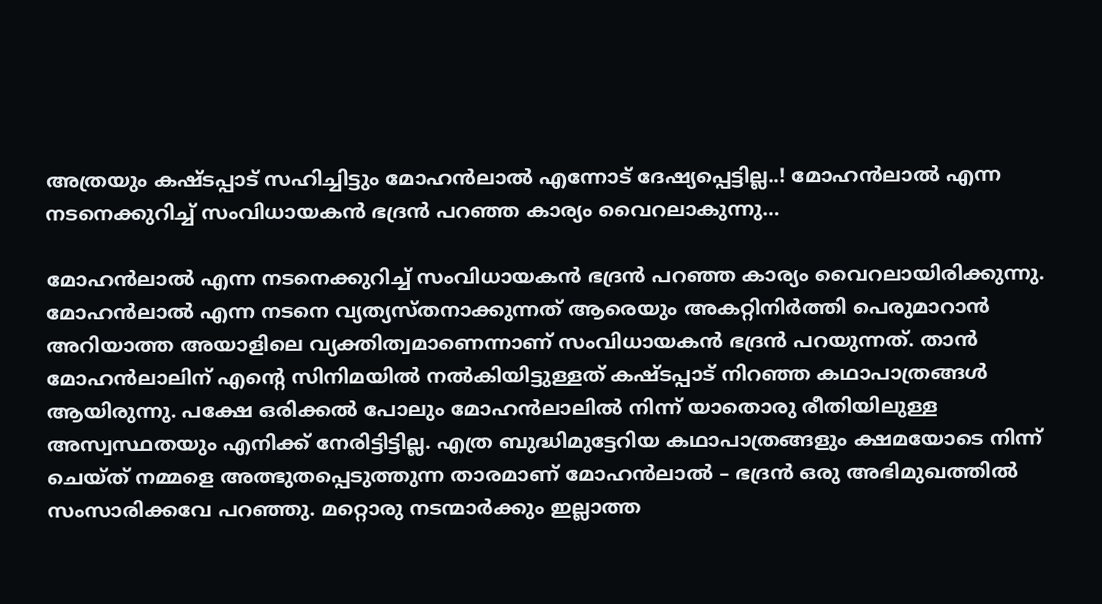അത്രയും കഷ്ടപ്പാട് സഹിച്ചിട്ടും മോഹൻലാൽ എന്നോട് ദേഷ്യപ്പെട്ടില്ല..! മോഹൻലാൽ എന്ന നടനെക്കുറിച്ച് സംവിധായകൻ ഭദ്രൻ പറഞ്ഞ കാര്യം വൈറലാകുന്നു…

മോഹൻലാൽ എന്ന നടനെക്കുറിച്ച് സംവിധായകൻ ഭദ്രൻ പറഞ്ഞ കാര്യം വൈറലായിരിക്കുന്നു. മോഹൻലാൽ എന്ന നടനെ വ്യത്യസ്തനാക്കുന്നത് ആരെയും അകറ്റിനിർത്തി പെരുമാറാൻ അറിയാത്ത അയാളിലെ വ്യക്തിത്വമാണെന്നാണ് സംവിധായകൻ ഭദ്രന്‍ പറയുന്നത്. താൻ മോഹൻലാലിന് എന്‍റെ സിനിമയില്‍ നൽകിയിട്ടുള്ളത് കഷ്ടപ്പാട് നിറഞ്ഞ കഥാപാത്രങ്ങൾ ആയിരുന്നു. പക്ഷേ ഒരിക്കൽ പോലും മോഹൻലാലിൽ നിന്ന് യാതൊരു രീതിയിലുള്ള അസ്വസ്ഥതയും എനിക്ക് നേരിട്ടിട്ടില്ല. എത്ര ബുദ്ധിമുട്ടേറിയ കഥാപാത്രങ്ങളും ക്ഷമയോടെ നിന്ന് ചെയ്ത് നമ്മളെ അത്ഭുതപ്പെടുത്തുന്ന താരമാണ് മോഹൻലാൽ – ഭദ്രൻ ഒരു അഭിമുഖത്തിൽ സംസാരിക്കവേ പറഞ്ഞു. മറ്റൊരു നടന്മാർക്കും ഇല്ലാത്ത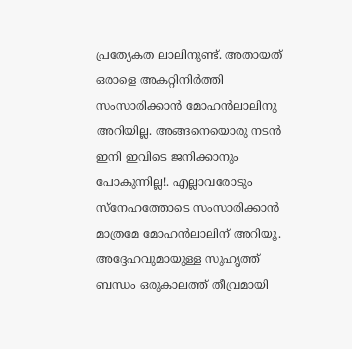പ്രത്യേകത ലാലിനുണ്ട്. അതായത് ഒരാളെ അകറ്റിനിർത്തി സംസാരിക്കാൻ മോഹൻലാലിനു അറിയില്ല. അങ്ങനെയൊരു നടൻ ഇനി ഇവിടെ ജനിക്കാനും പോകുന്നില്ല!. എല്ലാവരോടും സ്നേഹത്തോടെ സംസാരിക്കാൻ മാത്രമേ മോഹൻലാലിന് അറിയൂ. അദ്ദേഹവുമായുള്ള സുഹൃത്ത് ബന്ധം ഒരുകാലത്ത് തീവ്രമായി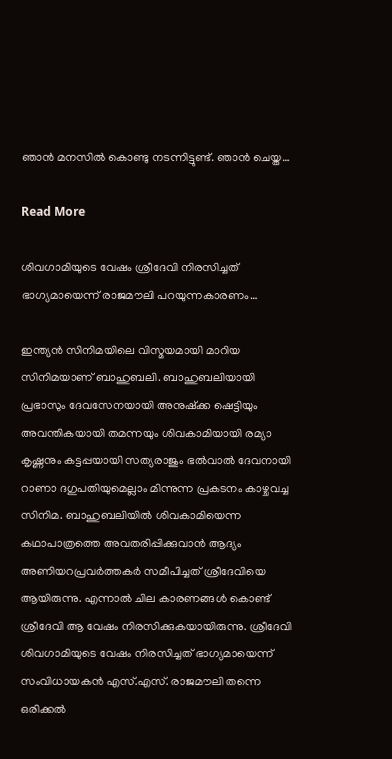ഞാൻ മനസിൽ കൊണ്ടു നടന്നിട്ടുണ്ട്. ഞാന്‍ ചെയ്ത…

Read More

ശിവഗാമിയുടെ വേഷം ശ്രീദേവി നിരസിച്ചത് ഭാഗ്യമായെന്ന് രാജമൗലി പറയുന്നകാരണം…

ഇന്ത്യന്‍ സിനിമയിലെ വിസ്മയമായി മാറിയ സിനിമയാണ് ബാഹുബലി. ബാഹുബലിയായി പ്രഭാസും ദേവസേനയായി അനുഷ്‌ക്ക ഷെട്ടിയും അവന്തികയായി തമന്നയും ശിവകാമിയായി രമ്യാ കൃഷ്ണനും കട്ടപ്പയായി സത്യരാജും ഭല്‍വാല്‍ ദേവനായി റാണാ ദഗുപതിയുമെല്ലാം മിന്നുന്ന പ്രകടനം കാഴ്ചവച്ച സിനിമ. ബാഹുബലിയില്‍ ശിവകാമിയെന്ന കഥാപാത്രത്തെ അവതരിപ്പിക്കുവാന്‍ ആദ്യം അണിയറപ്രവര്‍ത്തകര്‍ സമീപിച്ചത് ശ്രീദേവിയെ ആയിരുന്നു. എന്നാല്‍ ചില കാരണങ്ങള്‍ കൊണ്ട് ശ്രീദേവി ആ വേഷം നിരസിക്കുകയായിരുന്നു. ശ്രീദേവി ശിവഗാമിയുടെ വേഷം നിരസിച്ചത് ഭാഗ്യമായെന്ന് സംവിധായകന്‍ എസ്.എസ്. രാജമൗലി തന്നെ ഒരിക്കല്‍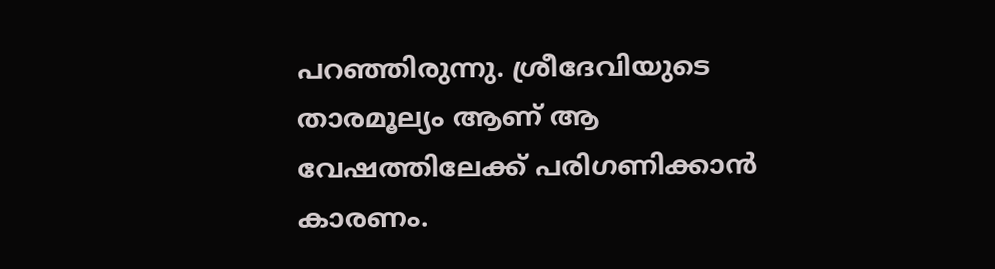പറഞ്ഞിരുന്നു. ശ്രീദേവിയുടെ താരമൂല്യം ആണ് ആ വേഷത്തിലേക്ക് പരിഗണിക്കാന്‍ കാരണം.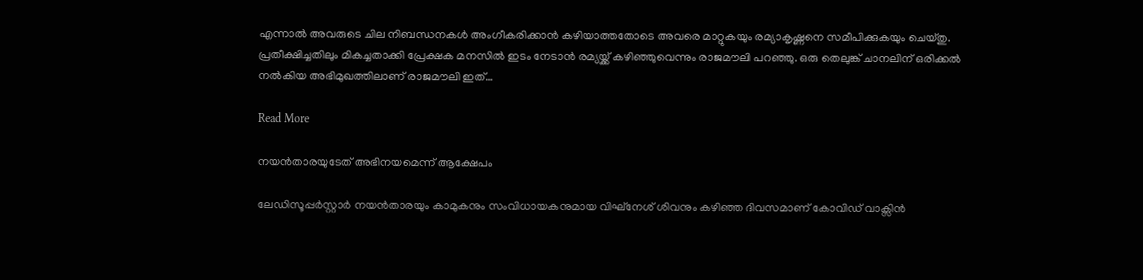എന്നാല്‍ അവരുടെ ചില നിബന്ധനകള്‍ അംഗീകരിക്കാന്‍ കഴിയാത്തതോടെ അവരെ മാറ്റുകയും രമ്യാകൃഷ്ണനെ സമീപിക്കുകയും ചെയ്തു. പ്രതീക്ഷിച്ചതിലും മികച്ചതാക്കി പ്രേക്ഷക മനസില്‍ ഇടം നേടാന്‍ രമ്യയ്ക്ക് കഴിഞ്ഞുവെന്നും രാജമൗലി പറഞ്ഞു. ഒരു തെലുങ്ക് ചാനലിന് ഒരിക്കല്‍ നല്‍കിയ അഭിമുഖത്തിലാണ് രാജമൗലി ഇത്…

Read More

നയൻതാരയുടേത് അഭിനയമെന്ന് ആക്ഷേപം

ലേഡിസൂപ്പര്‍സ്റ്റാര്‍ നയന്‍താരയും കാമുകനും സംവിധായകനുമായ വിഘ്നേശ് ശിവനും കഴിഞ്ഞ ദിവസമാണ് കോവിഡ് വാക്സിന്‍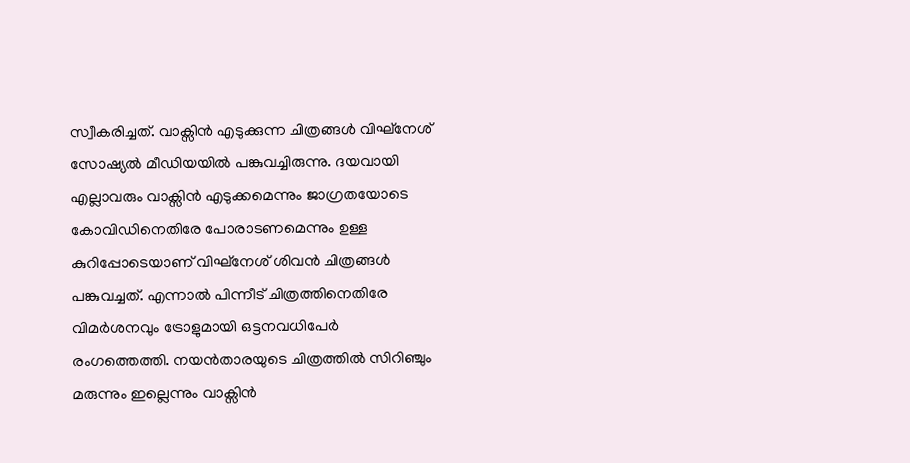സ്വീകരിച്ചത്. വാക്സിന്‍ എടുക്കുന്ന ചിത്രങ്ങള്‍ വിഘ്നേശ് സോഷ്യല്‍ മീഡിയയില്‍ പങ്കുവച്ചിരുന്നു. ദയവായി എല്ലാവരും വാക്സിന്‍ എടുക്കമെന്നും ജാഗ്രതയോടെ കോവിഡിനെതിരേ പോരാടണമെന്നും ഉള്ള കുറിപ്പോടെയാണ് വിഘ്നേശ് ശിവന്‍ ചിത്രങ്ങള്‍ പങ്കുവച്ചത്. എന്നാല്‍ പിന്നീട് ചിത്രത്തിനെതിരേ വിമര്‍ശനവും ട്രോളുമായി ഒട്ടനവധിപേര്‍ രംഗത്തെത്തി. നയന്‍താരയുടെ ചിത്രത്തില്‍ സിറിഞ്ചും മരുന്നും ഇല്ലെന്നും വാക്സിന്‍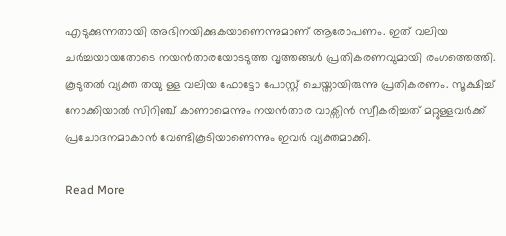എടുക്കുന്നതായി അഭിനയിക്കുകയാണെന്നുമാണ് ആരോപണം. ഇത് വലിയ ചര്‍ച്ചയായതോടെ നയന്‍താരയോടടുത്ത വൃത്തങ്ങള്‍ പ്രതികരണവുമായി രംഗത്തെത്തി. കൂടുതൽ വ്യക്ത തയു ള്ള വലിയ ഫോട്ടോ പോസ്റ്റ് ചെയ്തായിരുന്നു പ്രതികരണം. സൂക്ഷിച്ച് നോക്കിയാല്‍ സിറിഞ്ച് കാണാമെന്നും നയന്‍താര വാക്സിന്‍ സ്വീകരിച്ചത് മറ്റുള്ളവര്‍ക്ക് പ്രചോദനമാകാന്‍ വേണ്ടികൂടിയാണെന്നും ഇവര്‍ വ്യക്തമാക്കി.

Read More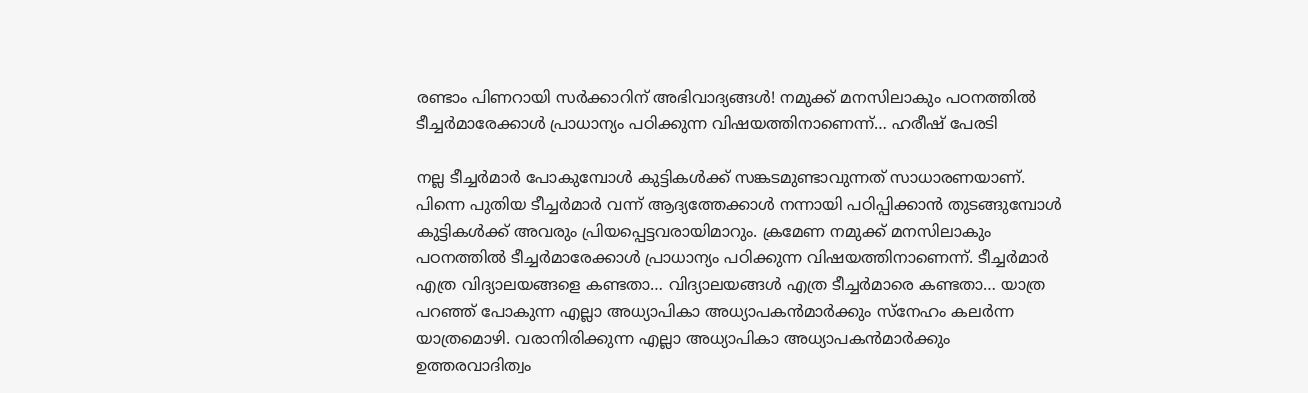രണ്ടാം പിണറായി സര്‍ക്കാറിന് അഭിവാദ്യങ്ങള്‍! നമുക്ക് മനസിലാകും പഠനത്തില്‍ ടീച്ചര്‍മാരേക്കാള്‍ പ്രാധാന്യം പഠിക്കുന്ന വിഷയത്തിനാണെന്ന്… ഹരീഷ് പേരടി

നല്ല ടീച്ചര്‍മാര്‍ പോകുമ്പോള്‍ കുട്ടികള്‍ക്ക് സങ്കടമുണ്ടാവുന്നത് സാധാരണയാണ്. പിന്നെ പുതിയ ടീച്ചര്‍മാര്‍ വന്ന് ആദ്യത്തേക്കാള്‍ നന്നായി പഠിപ്പിക്കാന്‍ തുടങ്ങുമ്പോള്‍ കുട്ടികള്‍ക്ക് അവരും പ്രിയപ്പെട്ടവരായിമാറും. ക്രമേണ നമുക്ക് മനസിലാകും പഠനത്തില്‍ ടീച്ചര്‍മാരേക്കാള്‍ പ്രാധാന്യം പഠിക്കുന്ന വിഷയത്തിനാണെന്ന്. ടീച്ചര്‍മാര്‍ എത്ര വിദ്യാലയങ്ങളെ കണ്ടതാ… വിദ്യാലയങ്ങള്‍ എത്ര ടീച്ചര്‍മാരെ കണ്ടതാ… യാത്ര പറഞ്ഞ് പോകുന്ന എല്ലാ അധ്യാപികാ അധ്യാപകന്‍മാര്‍ക്കും സ്‌നേഹം കലര്‍ന്ന യാത്രമൊഴി. വരാനിരിക്കുന്ന എല്ലാ അധ്യാപികാ അധ്യാപകന്‍മാര്‍ക്കും ഉത്തരവാദിത്വം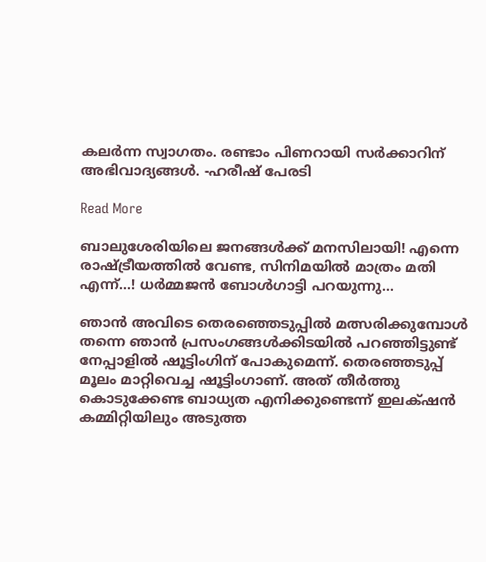കലര്‍ന്ന സ്വാഗതം. രണ്ടാം പിണറായി സര്‍ക്കാറിന് അഭിവാദ്യങ്ങള്‍. -ഹരീഷ് പേരടി

Read More

ബാലുശേരിയിലെ ജനങ്ങള്‍ക്ക് മനസിലായി! എന്നെ രാഷ്‌ട്രീയത്തില്‍ വേണ്ട, സിനിമയില്‍ മാത്രം മതി എന്ന്…! ധര്‍മ്മജന്‍ ബോൾഗാട്ടി പറയുന്നു…

ഞാന്‍ അവിടെ തെരഞ്ഞെടുപ്പില്‍ മത്സരിക്കുമ്പോള്‍ തന്നെ ഞാന്‍ പ്രസംഗങ്ങള്‍ക്കിടയില്‍ പറഞ്ഞിട്ടുണ്ട് നേപ്പാളില്‍ ഷൂട്ടിംഗിന് പോകുമെന്ന്. തെരഞ്ഞടുപ്പ് മൂലം മാറ്റിവെച്ച ഷൂട്ടിംഗാണ്. അത് തീര്‍ത്തു കൊടുക്കേണ്ട ബാധ്യത എനിക്കുണ്ടെന്ന് ഇലക്‌ഷന്‍ കമ്മിറ്റിയിലും അടുത്ത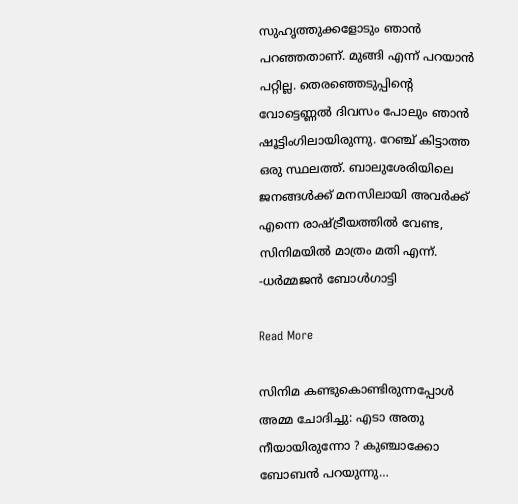സുഹൃത്തുക്കളോടും ഞാന്‍ പറഞ്ഞതാണ്. മുങ്ങി എന്ന് പറയാന്‍ പറ്റില്ല. തെരഞ്ഞെടുപ്പിന്‍റെ വോട്ടെണ്ണല്‍ ദിവസം പോലും ഞാൻ‍ ഷൂട്ടിംഗിലായിരുന്നു. റേഞ്ച് കിട്ടാത്ത ഒരു സ്ഥലത്ത്. ബാലുശേരിയിലെ ജനങ്ങള്‍ക്ക് മനസിലായി അവര്‍ക്ക് എന്നെ രാഷ്‌ട്രീയത്തില്‍ വേണ്ട, സിനിമയില്‍ മാത്രം മതി എന്ന്.   -ധര്‍മ്മജന്‍ ബോൾഗാട്ടി

Read More

സിനിമ കണ്ടുകൊണ്ടിരുന്നപ്പോൾ അമ്മ ചോദിച്ചു: എടാ അതു നീയായിരുന്നോ ? കുഞ്ചാക്കോ ബോബന്‍ പറയുന്നു…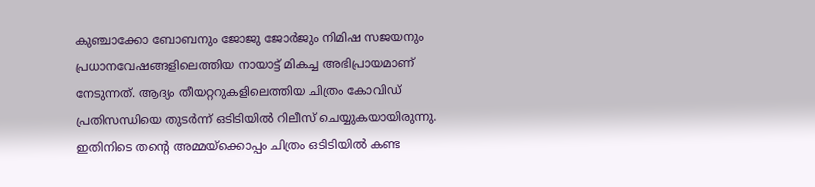കുഞ്ചാക്കോ ബോബനും ജോജു ജോർജും നിമിഷ സജയനും പ്രധാനവേഷങ്ങളിലെത്തിയ നായാട്ട് മികച്ച അഭിപ്രായമാണ് നേടുന്നത്. ആദ്യം തീയറ്ററുകളിലെത്തിയ ചിത്രം കോവിഡ് പ്രതിസന്ധിയെ തുടർന്ന് ഒടിടിയിൽ റിലീസ് ചെയ്യുകയായിരുന്നു. ഇതിനിടെ തന്‍റെ അമ്മയ്ക്കൊപ്പം ചിത്രം ഒടിടിയിൽ കണ്ട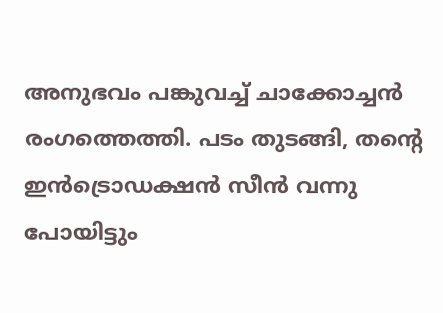അനുഭവം പങ്കുവച്ച് ചാക്കോച്ചൻ രംഗത്തെത്തി. പടം തുടങ്ങി, തന്‍റെ ഇന്‍ട്രൊഡക്ഷന്‍ സീന്‍ വന്നു പോയിട്ടും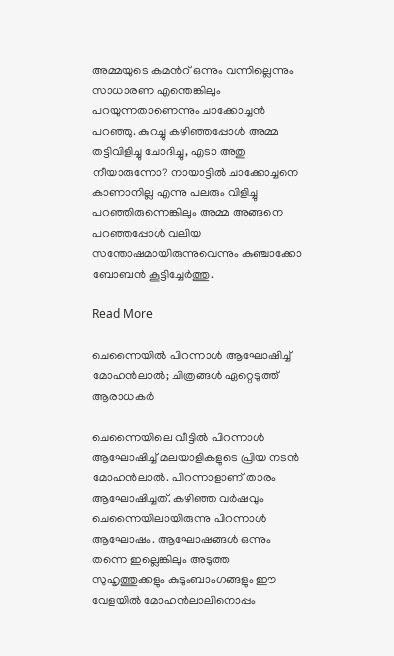അമ്മയുടെ കമന്‍റ് ഒന്നും വന്നില്ലെന്നും സാധാരണ എന്തെങ്കിലും പറയുന്നതാണെന്നും ചാക്കോച്ചൻ പറഞ്ഞു. കുറച്ചു കഴിഞ്ഞപ്പോള്‍ അമ്മ തട്ടിവിളിച്ചു ചോദിച്ചു, എടാ അതു നീയാരുന്നോ? നായാട്ടില്‍ ചാക്കോച്ചനെ കാണാനില്ല എന്നു പലരും വിളിച്ചു പറഞ്ഞിരുന്നെങ്കിലും അമ്മ അങ്ങനെ പറഞ്ഞപ്പോള്‍ വലിയ സന്തോഷമായിരുന്നുവെന്നും കുഞ്ചാക്കോ ബോബൻ കൂട്ടിച്ചേർത്തു.

Read More

ചെന്നൈയിൽ പിറന്നാൾ ആഘോഷിച്ച് മോഹൻലാൽ; ചിത്രങ്ങൾ ഏറ്റെടുത്ത് ആരാധകർ

ചെന്നൈയിലെ വീട്ടിൽ പിറന്നാൾ ആഘോഷിച്ച് മലയാളികളുടെ പ്രിയ നടൻ മോഹൻലാൽ. പിറന്നാളാണ് താരം ആഘോഷിച്ചത്. കഴിഞ്ഞ വർഷവും ചെന്നൈയിലായിരുന്നു പിറന്നാൾ ആഘോഷം. ആഘോഷങ്ങൾ ഒന്നും തന്നെ ഇല്ലെങ്കിലും അടുത്ത സുഹൃത്തുക്കളും കുടുംബാംഗങ്ങളും ഈ വേളയിൽ മോഹൻലാലിനൊപ്പം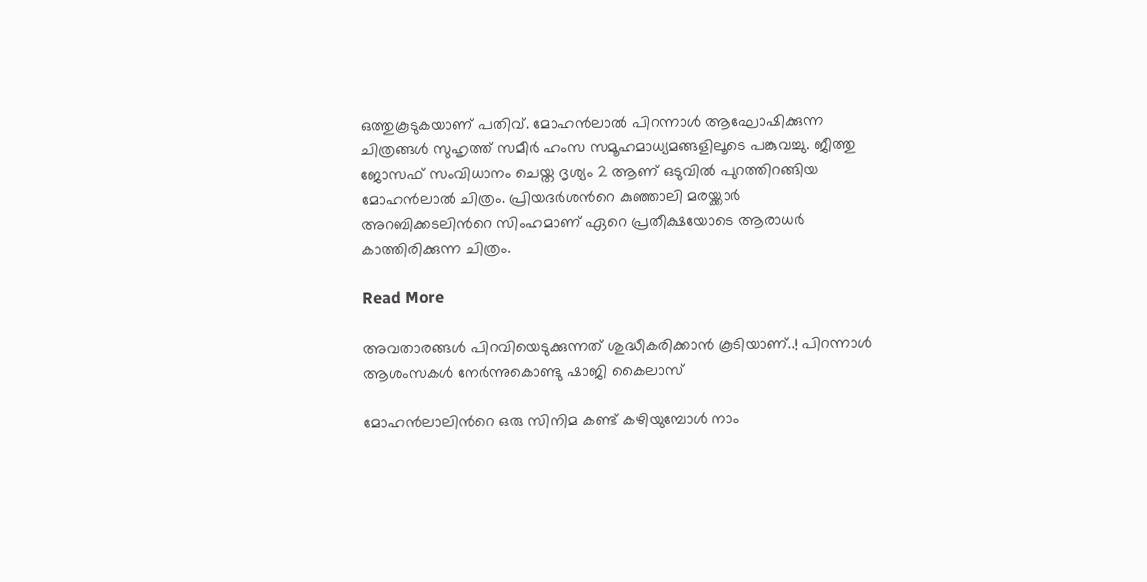ഒത്തുകൂടുകയാണ് പതിവ്. മോഹൻലാൽ പിറന്നാൾ ആഘോഷിക്കുന്ന ചിത്രങ്ങൾ സുഹൃത്ത് സമീർ ഹംസ സമൂഹമാധ്യമങ്ങളിലൂടെ പങ്കുവച്ചു. ജീത്തു ജോസഫ് സംവിധാനം ചെയ്ത ദൃശ്യം 2 ആണ് ഒടുവില്‍ പുറത്തിറങ്ങിയ മോഹന്‍ലാല്‍ ചിത്രം. പ്രിയദര്‍ശന്‍റെ കുഞ്ഞാലി മരയ്ക്കാര്‍ അറബിക്കടലിന്‍റെ സിംഹമാണ് ഏറെ പ്രതീക്ഷയോടെ ആരാധര്‍ കാത്തിരിക്കുന്ന ചിത്രം.

Read More

അവതാരങ്ങൾ പിറവിയെടുക്കുന്നത് ശുദ്ധീകരിക്കാൻ കൂടിയാണ്..! പിറന്നാൾ ആശംസകൾ നേർന്നുകൊണ്ടു ഷാജി കൈലാസ്

മോഹൻലാലിന്‍റെ ഒരു സിനിമ കണ്ട് കഴിയുമ്പോൾ നാം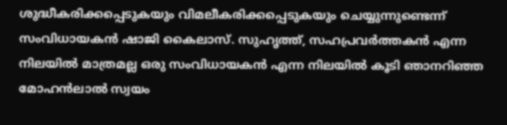ശുദ്ധീകരിക്കപ്പെടുകയും വിമലീകരിക്കപ്പെടുകയും ചെയ്യുന്നുണ്ടെന്ന് സംവിധായകൻ ഷാജി കൈലാസ്. സുഹൃത്ത്, സഹപ്രവർത്തകൻ എന്ന നിലയിൽ മാത്രമല്ല ഒരു സംവിധായകൻ എന്ന നിലയിൽ കൂടി ഞാനറിഞ്ഞ മോഹൻലാൽ സ്വയം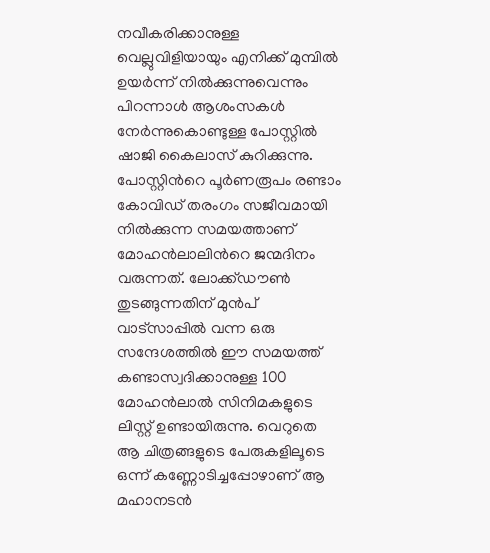നവീകരിക്കാനുള്ള വെല്ലുവിളിയായും എനിക്ക് മുമ്പിൽ ഉയർന്ന് നിൽക്കുന്നുവെന്നും പിറന്നാൾ ആശംസകൾ നേർന്നുകൊണ്ടുള്ള പോസ്റ്റിൽ ഷാജി കൈലാസ് കുറിക്കുന്നു. പോസ്റ്റിന്‍റെ പൂർണരൂപം രണ്ടാം കോവിഡ് തരംഗം സജീവമായി നിൽക്കുന്ന സമയത്താണ് മോഹൻലാലിന്‍റെ ജന്മദിനം വരുന്നത്. ലോക്ക്ഡൗൺ തുടങ്ങുന്നതിന് മുൻപ് വാട്സാപ്പിൽ വന്ന ഒരു സന്ദേശത്തിൽ ഈ സമയത്ത് കണ്ടാസ്വദിക്കാനുള്ള 100 മോഹൻലാൽ സിനിമകളുടെ ലിസ്റ്റ് ഉണ്ടായിരുന്നു. വെറുതെ ആ ചിത്രങ്ങളുടെ പേരുകളിലൂടെ ഒന്ന് കണ്ണോടിച്ചപ്പോഴാണ് ആ മഹാനടൻ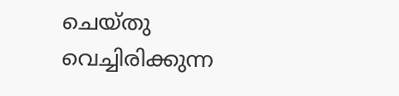ചെയ്തു വെച്ചിരിക്കുന്ന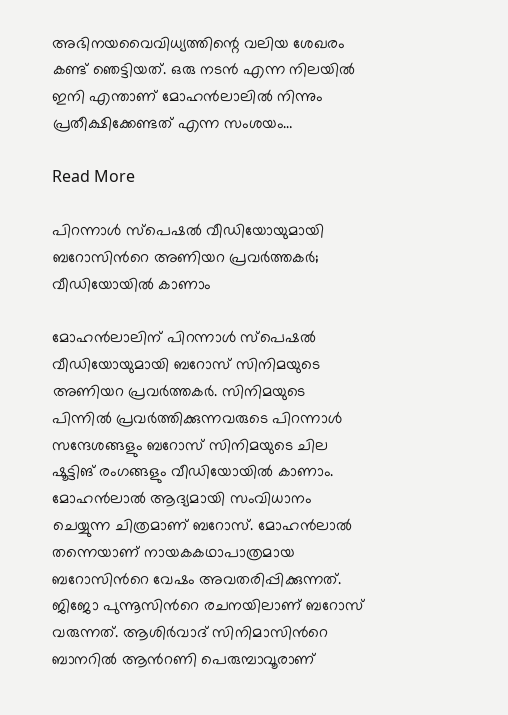അഭിനയവൈവിധ്യത്തിന്റെ വലിയ ശേഖരം കണ്ട് ഞെട്ടിയത്. ഒരു നടൻ എന്ന നിലയിൽ ഇനി എന്താണ് മോഹൻലാലിൽ നിന്നും പ്രതീക്ഷിക്കേണ്ടത് എന്ന സംശയം…

Read More

പിറന്നാൾ സ്പെഷൽ വീഡിയോയുമായി ബറോസിന്‍റെ അണിയറ പ്രവർത്തകർ; വീഡിയോയിൽ കാണാം

മോഹൻലാലിന് പിറന്നാൾ സ്പെഷൽ വീഡിയോയുമായി ബറോസ് സിനിമയുടെ അണിയറ പ്രവർത്തകർ. സിനിമയുടെ പിന്നിൽ പ്രവർത്തിക്കുന്നവരുടെ പിറന്നാൾ സന്ദേശങ്ങളും ബറോസ് സിനിമയുടെ ചില ഷൂട്ടിങ് രംഗങ്ങളും വീഡിയോയിൽ കാണാം. മോഹൻലാൽ ആദ്യമായി സംവിധാനം ചെയ്യുന്ന ചിത്രമാണ് ബറോസ്. മോഹൻലാൽ തന്നെയാണ് നായകകഥാപാത്രമായ ബറോസിന്‍റെ വേഷം അവതരിപ്പിക്കുന്നത്. ജിജോ പുന്നൂസിന്‍റെ രചനയിലാണ് ബറോസ് വരുന്നത്. ആശിര്‍വാദ് സിനിമാസിന്‍റെ ബാനറില്‍ ആന്‍റണി പെരുമ്പാവൂരാണ്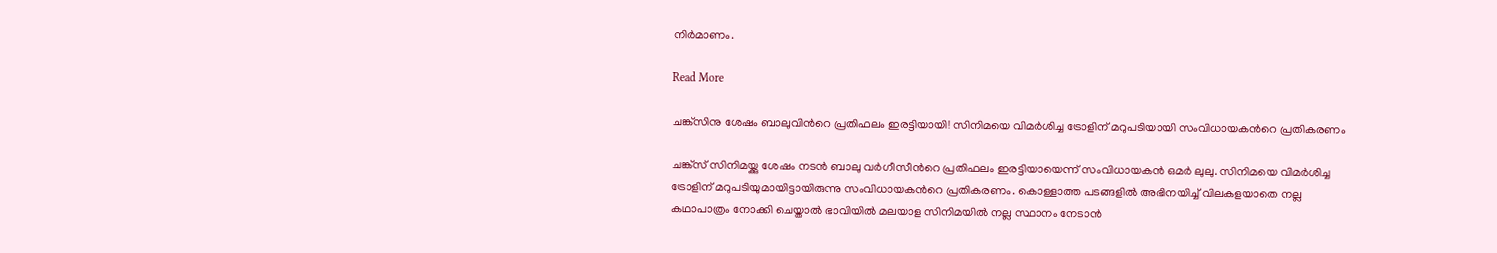നിര്‍മാണം.

Read More

ചങ്ക്‌സിനു ശേഷം ബാലുവിന്‍റെ പ്രതിഫലം ഇരട്ടിയായി! സിനിമയെ വിമര്‍ശിച്ച ട്രോളിന് മറുപടിയായി സംവിധായകന്‍റെ പ്രതികരണം

ചങ്ക്‌സ് സിനിമയ്ക്കു ശേഷം നടന്‍ ബാലു വര്‍ഗീസീന്‍റെ പ്രതിഫലം ഇരട്ടിയായെന്ന് സംവിധായകൻ ഒമര്‍ ലുലു. സിനിമയെ വിമര്‍ശിച്ച ട്രോളിന് മറുപടിയുമായിട്ടായിരുന്നു സംവിധായകന്‍റെ പ്രതികരണം. കൊള്ളാത്ത പടങ്ങളില്‍ അഭിനയിച്ച് വിലകളയാതെ നല്ല കഥാപാത്രം നോക്കി ചെയ്താല്‍ ഭാവിയില്‍ മലയാള സിനിമയില്‍ നല്ല സ്ഥാനം നേടാന്‍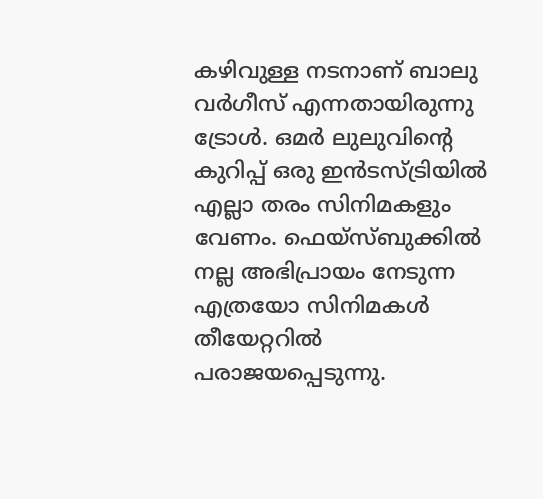കഴിവുള്ള നടനാണ് ബാലു വര്‍ഗീസ് എന്നതായിരുന്നു ട്രോൾ. ഒമര്‍ ലുലുവിന്‍റെ കുറിപ്പ് ഒരു ഇന്‍ടസ്ട്രിയില്‍ എല്ലാ തരം സിനിമകളും വേണം. ഫെയ്‌സ്ബുക്കില്‍ നല്ല അഭിപ്രായം നേടുന്ന എത്രയോ സിനിമകള്‍ തീയേറ്ററില്‍ പരാജയപ്പെടുന്നു.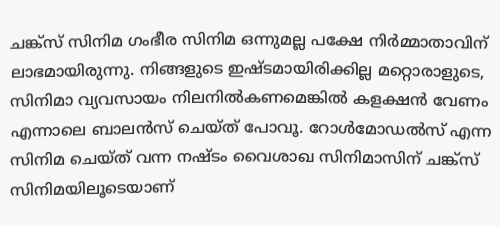ചങ്ക്‌സ് സിനിമ ഗംഭീര സിനിമ ഒന്നുമല്ല പക്ഷേ നിര്‍മ്മാതാവിന് ലാഭമായിരുന്നു. നിങ്ങളുടെ ഇഷ്ടമായിരിക്കില്ല മറ്റൊരാളുടെ, സിനിമാ വ്യവസായം നിലനില്‍കണമെങ്കില്‍ കളക്ഷന്‍ വേണം എന്നാലെ ബാലന്‍സ് ചെയ്ത് പോവൂ. റോള്‍മോഡല്‍സ് എന്ന സിനിമ ചെയ്ത് വന്ന നഷ്ടം വൈശാഖ സിനിമാസിന് ചങ്ക്‌സ് സിനിമയിലൂടെയാണ്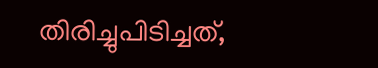തിരിച്ചുപിടിച്ചത്,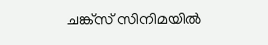ചങ്ക്‌സ് സിനിമയില്‍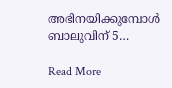അഭിനയിക്കുമ്പോള്‍ ബാലുവിന് 5…

Read More